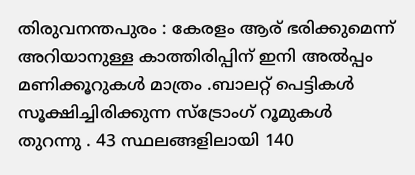തിരുവനന്തപുരം : കേരളം ആര് ഭരിക്കുമെന്ന് അറിയാനുള്ള കാത്തിരിപ്പിന് ഇനി അൽപ്പം മണിക്കൂറുകൾ മാത്രം .ബാലറ്റ് പെട്ടികൾ സൂക്ഷിച്ചിരിക്കുന്ന സ്ട്രോംഗ് റൂമുകൾ തുറന്നു . 43 സ്ഥലങ്ങളിലായി 140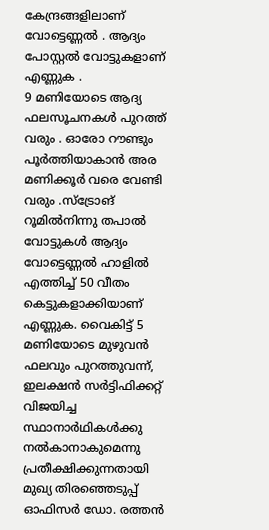കേന്ദ്രങ്ങളിലാണ് വോട്ടെണ്ണൽ . ആദ്യം പോസ്റ്റൽ വോട്ടുകളാണ് എണ്ണുക .
9 മണിയോടെ ആദ്യ ഫലസൂചനകൾ പുറത്ത് വരും . ഓരോ റൗണ്ടും പൂർത്തിയാകാൻ അര മണിക്കൂർ വരെ വേണ്ടി വരും .സ്ട്രോങ് റൂമിൽനിന്നു തപാൽ വോട്ടുകൾ ആദ്യം വോട്ടെണ്ണൽ ഹാളിൽ എത്തിച്ച് 50 വീതം കെട്ടുകളാക്കിയാണ് എണ്ണുക. വൈകിട്ട് 5 മണിയോടെ മുഴുവൻ ഫലവും പുറത്തുവന്ന്, ഇലക്ഷൻ സർട്ടിഫിക്കറ്റ് വിജയിച്ച സ്ഥാനാർഥികൾക്കു നൽകാനാകുമെന്നു പ്രതീക്ഷിക്കുന്നതായി മുഖ്യ തിരഞ്ഞെടുപ്പ് ഓഫിസർ ഡോ. രത്തൻ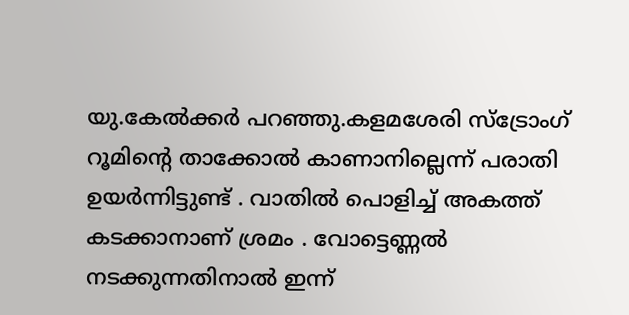യു.കേൽക്കർ പറഞ്ഞു.കളമശേരി സ്ട്രോംഗ് റൂമിന്റെ താക്കോൽ കാണാനില്ലെന്ന് പരാതി ഉയർന്നിട്ടുണ്ട് . വാതിൽ പൊളിച്ച് അകത്ത് കടക്കാനാണ് ശ്രമം . വോട്ടെണ്ണൽ നടക്കുന്നതിനാൽ ഇന്ന്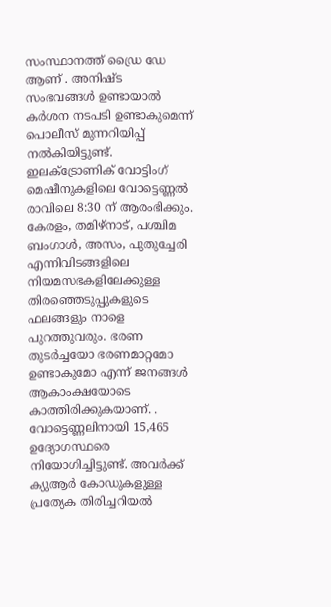സംസ്ഥാനത്ത് ഡ്രൈ ഡേ ആണ് . അനിഷ്ട സംഭവങ്ങൾ ഉണ്ടായാൽ കർശന നടപടി ഉണ്ടാകുമെന്ന് പൊലീസ് മുന്നറിയിപ്പ് നൽകിയിട്ടുണ്ട്.
ഇലക്ട്രോണിക് വോട്ടിംഗ് മെഷീനുകളിലെ വോട്ടെണ്ണൽ രാവിലെ 8:30 ന് ആരംഭിക്കും. കേരളം, തമിഴ്നാട്, പശ്ചിമ ബംഗാൾ, അസം, പുതുച്ചേരി എന്നിവിടങ്ങളിലെ നിയമസഭകളിലേക്കുള്ള തിരഞ്ഞെടുപ്പുകളുടെ ഫലങ്ങളും നാളെ പുറത്തുവരും. ഭരണ തുടർച്ചയോ ഭരണമാറ്റമോ ഉണ്ടാകുമോ എന്ന് ജനങ്ങൾ ആകാംക്ഷയോടെ കാത്തിരിക്കുകയാണ്. . വോട്ടെണ്ണലിനായി 15,465 ഉദ്യോഗസ്ഥരെ നിയോഗിച്ചിട്ടുണ്ട്. അവർക്ക് ക്യുആർ കോഡുകളുള്ള പ്രത്യേക തിരിച്ചറിയൽ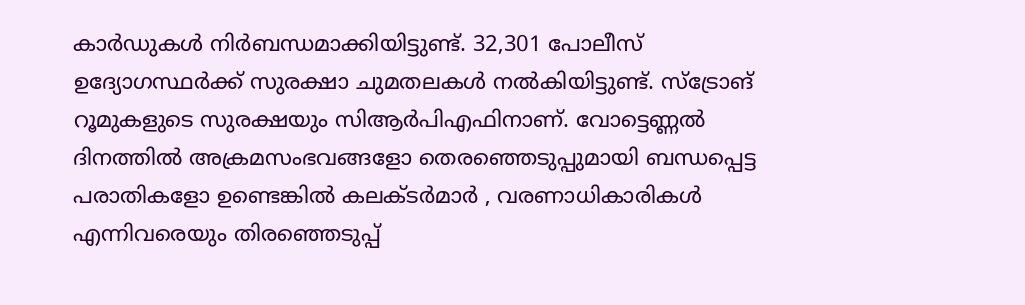കാർഡുകൾ നിർബന്ധമാക്കിയിട്ടുണ്ട്. 32,301 പോലീസ് ഉദ്യോഗസ്ഥർക്ക് സുരക്ഷാ ചുമതലകൾ നൽകിയിട്ടുണ്ട്. സ്ട്രോങ് റൂമുകളുടെ സുരക്ഷയും സിആർപിഎഫിനാണ്. വോട്ടെണ്ണൽ ദിനത്തിൽ അക്രമസംഭവങ്ങളോ തെരഞ്ഞെടുപ്പുമായി ബന്ധപ്പെട്ട പരാതികളോ ഉണ്ടെങ്കിൽ കലക്ടർമാർ , വരണാധികാരികൾ എന്നിവരെയും തിരഞ്ഞെടുപ്പ്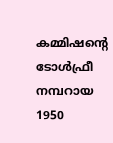കമ്മിഷന്റെ ടോൾഫ്രീ നമ്പറായ 1950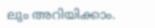ലും അറിയിക്കാം.